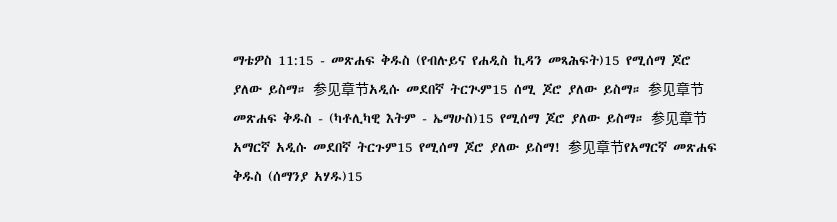ማቴዎስ 11:15 - መጽሐፍ ቅዱስ (የብሉይና የሐዲስ ኪዳን መጻሕፍት)15 የሚሰማ ጆሮ ያለው ይስማ። 参见章节አዲሱ መደበኛ ትርጒም15 ሰሚ ጆሮ ያለው ይስማ። 参见章节መጽሐፍ ቅዱስ - (ካቶሊካዊ እትም - ኤማሁስ)15 የሚሰማ ጆሮ ያለው ይስማ። 参见章节አማርኛ አዲሱ መደበኛ ትርጉም15 የሚሰማ ጆሮ ያለው ይስማ! 参见章节የአማርኛ መጽሐፍ ቅዱስ (ሰማንያ አሃዱ)15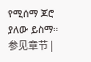የሚሰማ ጆሮ ያለው ይስማ። 参见章节 |